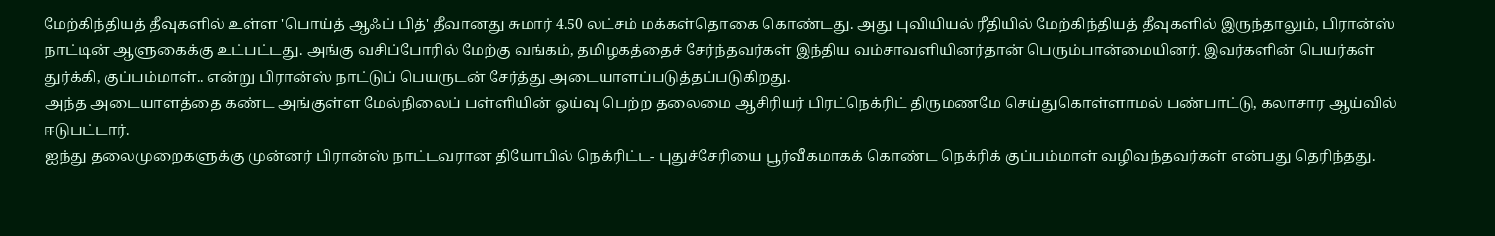மேற்கிந்தியத் தீவுகளில் உள்ள 'பொய்த் ஆஃப் பித்' தீவானது சுமார் 4.50 லட்சம் மக்கள்தொகை கொண்டது. அது புவியியல் ரீதியில் மேற்கிந்தியத் தீவுகளில் இருந்தாலும், பிரான்ஸ் நாட்டின் ஆளுகைக்கு உட்பட்டது. அங்கு வசிப்போரில் மேற்கு வங்கம், தமிழகத்தைச் சேர்ந்தவர்கள் இந்திய வம்சாவளியினர்தான் பெரும்பான்மையினர். இவர்களின் பெயர்கள் துர்க்கி, குப்பம்மாள்.. என்று பிரான்ஸ் நாட்டுப் பெயருடன் சேர்த்து அடையாளப்படுத்தப்படுகிறது.
அந்த அடையாளத்தை கண்ட அங்குள்ள மேல்நிலைப் பள்ளியின் ஓய்வு பெற்ற தலைமை ஆசிரியர் பிரட்நெக்ரிட் திருமணமே செய்துகொள்ளாமல் பண்பாட்டு, கலாசார ஆய்வில் ஈடுபட்டார்.
ஐந்து தலைமுறைகளுக்கு முன்னர் பிரான்ஸ் நாட்டவரான தியோபில் நெக்ரிட்ட- புதுச்சேரியை பூர்வீகமாகக் கொண்ட நெக்ரிக் குப்பம்மாள் வழிவந்தவர்கள் என்பது தெரிந்தது.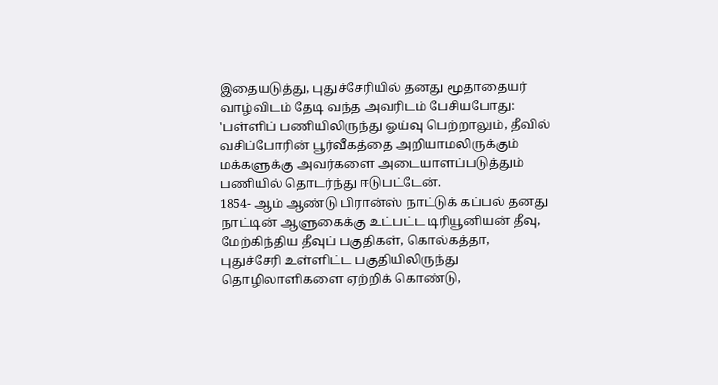இதையடுத்து, புதுச்சேரியில் தனது மூதாதையர் வாழ்விடம் தேடி வந்த அவரிடம் பேசியபோது:
'பள்ளிப் பணியிலிருந்து ஓய்வு பெற்றாலும், தீவில் வசிப்போரின் பூர்வீகத்தை அறியாமலிருக்கும் மக்களுக்கு அவர்களை அடையாளப்படுத்தும் பணியில் தொடர்ந்து ஈடுபட்டேன்.
1854- ஆம் ஆண்டு பிரான்ஸ் நாட்டுக் கப்பல் தனது நாட்டின் ஆளுகைக்கு உட்பட்ட டிரியூனியன் தீவு, மேற்கிந்திய தீவுப் பகுதிகள், கொல்கத்தா, புதுச்சேரி உள்ளிட்ட பகுதியிலிருந்து தொழிலாளிகளை ஏற்றிக் கொண்டு,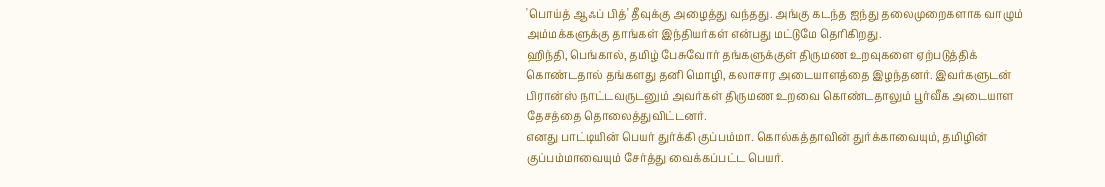'பொய்த் ஆஃப் பித்' தீவுக்கு அழைத்து வந்தது. அங்கு கடந்த ஐந்து தலைமுறைகளாக வாழும் அம்மக்களுக்கு தாங்கள் இந்தியர்கள் என்பது மட்டுமே தெரிகிறது.
ஹிந்தி, பெங்கால், தமிழ் பேசுவோர் தங்களுக்குள் திருமண உறவுகளை ஏற்படுத்திக் கொண்டதால் தங்களது தனி மொழி, கலாசார அடையாளத்தை இழந்தனர். இவர்களுடன் பிரான்ஸ் நாட்டவருடனும் அவர்கள் திருமண உறவை கொண்டதாலும் பூர்வீக அடையாள தேசத்தை தொலைத்துவிட்டனர்.
எனது பாட்டியின் பெயர் துர்க்கி குப்பம்மா. கொல்கத்தாவின் துர்க்காவையும், தமிழின் குப்பம்மாவையும் சேர்த்து வைக்கப்பட்ட பெயர்.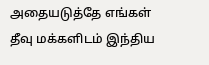அதையடுத்தே எங்கள் தீவு மக்களிடம் இந்திய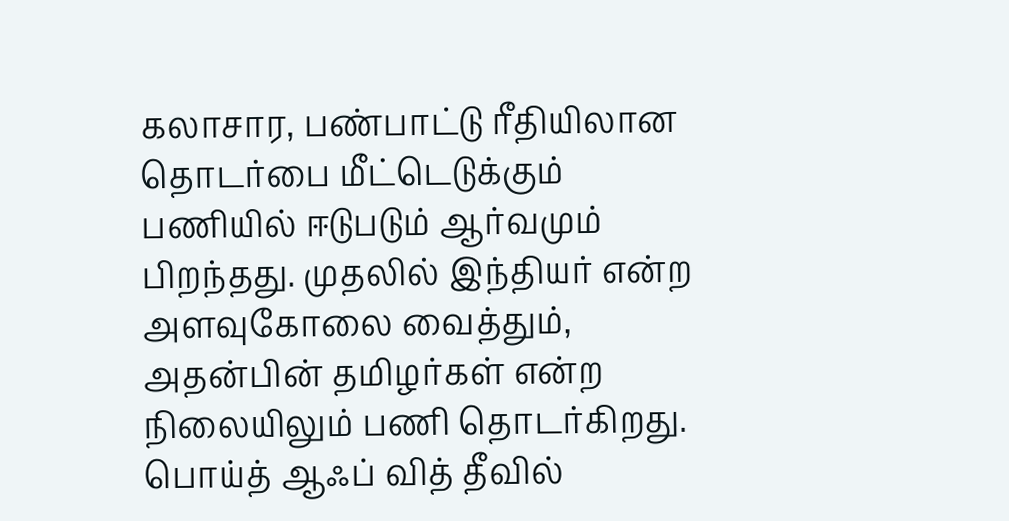கலாசார, பண்பாட்டு ரீதியிலான தொடர்பை மீட்டெடுக்கும் பணியில் ஈடுபடும் ஆர்வமும் பிறந்தது. முதலில் இந்தியர் என்ற அளவுகோலை வைத்தும், அதன்பின் தமிழர்கள் என்ற நிலையிலும் பணி தொடர்கிறது.
பொய்த் ஆஃப் வித் தீவில்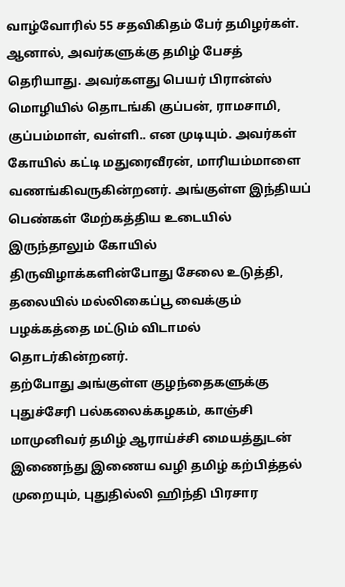வாழ்வோரில் 55 சதவிகிதம் பேர் தமிழர்கள். ஆனால், அவர்களுக்கு தமிழ் பேசத் தெரியாது. அவர்களது பெயர் பிரான்ஸ் மொழியில் தொடங்கி குப்பன், ராமசாமி, குப்பம்மாள், வள்ளி.. என முடியும். அவர்கள் கோயில் கட்டி மதுரைவீரன், மாரியம்மாளை வணங்கிவருகின்றனர். அங்குள்ள இந்தியப் பெண்கள் மேற்கத்திய உடையில் இருந்தாலும் கோயில் திருவிழாக்களின்போது சேலை உடுத்தி, தலையில் மல்லிகைப்பூ வைக்கும் பழக்கத்தை மட்டும் விடாமல் தொடர்கின்றனர்.
தற்போது அங்குள்ள குழந்தைகளுக்கு புதுச்சேரி பல்கலைக்கழகம், காஞ்சி மாமுனிவர் தமிழ் ஆராய்ச்சி மையத்துடன் இணைந்து இணைய வழி தமிழ் கற்பித்தல் முறையும், புதுதில்லி ஹிந்தி பிரசார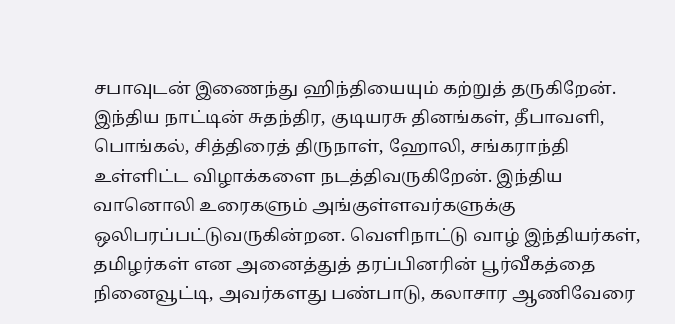சபாவுடன் இணைந்து ஹிந்தியையும் கற்றுத் தருகிறேன்.
இந்திய நாட்டின் சுதந்திர, குடியரசு தினங்கள், தீபாவளி, பொங்கல், சித்திரைத் திருநாள், ஹோலி, சங்கராந்தி உள்ளிட்ட விழாக்களை நடத்திவருகிறேன். இந்திய வானொலி உரைகளும் அங்குள்ளவர்களுக்கு ஒலிபரப்பட்டுவருகின்றன. வெளிநாட்டு வாழ் இந்தியர்கள், தமிழர்கள் என அனைத்துத் தரப்பினரின் பூர்வீகத்தை நினைவூட்டி, அவர்களது பண்பாடு, கலாசார ஆணிவேரை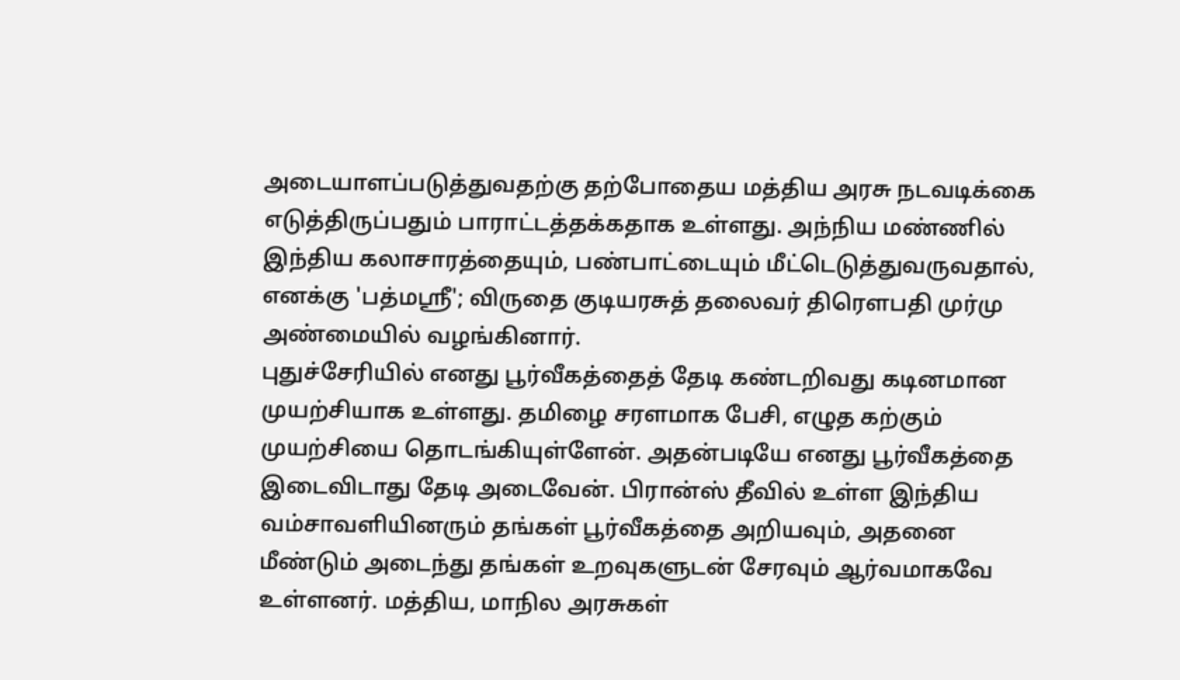அடையாளப்படுத்துவதற்கு தற்போதைய மத்திய அரசு நடவடிக்கை எடுத்திருப்பதும் பாராட்டத்தக்கதாக உள்ளது. அந்நிய மண்ணில் இந்திய கலாசாரத்தையும், பண்பாட்டையும் மீட்டெடுத்துவருவதால், எனக்கு 'பத்மஸ்ரீ'; விருதை குடியரசுத் தலைவர் திரெளபதி முர்மு அண்மையில் வழங்கினார்.
புதுச்சேரியில் எனது பூர்வீகத்தைத் தேடி கண்டறிவது கடினமான முயற்சியாக உள்ளது. தமிழை சரளமாக பேசி, எழுத கற்கும் முயற்சியை தொடங்கியுள்ளேன். அதன்படியே எனது பூர்வீகத்தை இடைவிடாது தேடி அடைவேன். பிரான்ஸ் தீவில் உள்ள இந்திய வம்சாவளியினரும் தங்கள் பூர்வீகத்தை அறியவும், அதனை மீண்டும் அடைந்து தங்கள் உறவுகளுடன் சேரவும் ஆர்வமாகவே உள்ளனர். மத்திய, மாநில அரசுகள்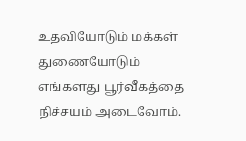உதவியோடும் மக்கள் துணையோடும் எங்களது பூர்வீகத்தை நிச்சயம் அடைவோம்.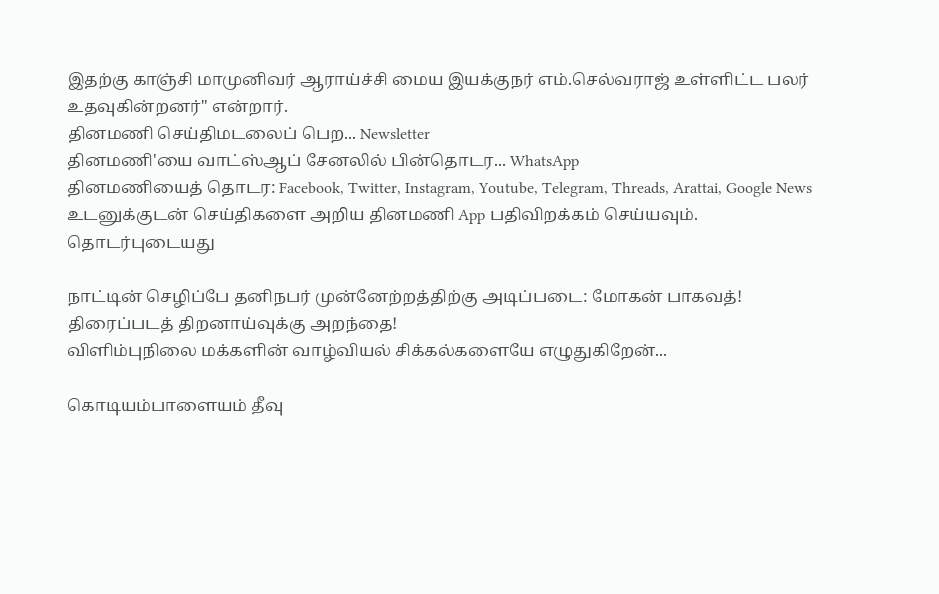இதற்கு காஞ்சி மாமுனிவர் ஆராய்ச்சி மைய இயக்குநர் எம்.செல்வராஜ் உள்ளிட்ட பலர் உதவுகின்றனர்'' என்றார்.
தினமணி செய்திமடலைப் பெற... Newsletter
தினமணி'யை வாட்ஸ்ஆப் சேனலில் பின்தொடர... WhatsApp
தினமணியைத் தொடர: Facebook, Twitter, Instagram, Youtube, Telegram, Threads, Arattai, Google News
உடனுக்குடன் செய்திகளை அறிய தினமணி App பதிவிறக்கம் செய்யவும்.
தொடர்புடையது

நாட்டின் செழிப்பே தனிநபர் முன்னேற்றத்திற்கு அடிப்படை: மோகன் பாகவத்!
திரைப்படத் திறனாய்வுக்கு அறந்தை!
விளிம்புநிலை மக்களின் வாழ்வியல் சிக்கல்களையே எழுதுகிறேன்...

கொடியம்பாளையம் தீவு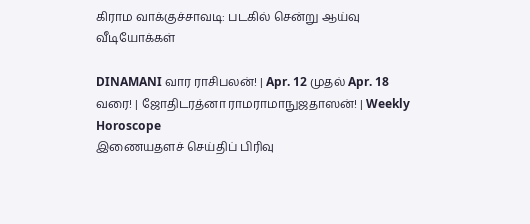கிராம வாக்குச்சாவடி: படகில் சென்று ஆய்வு
வீடியோக்கள்

DINAMANI வார ராசிபலன்! | Apr. 12 முதல் Apr. 18 வரை! | ஜோதிடரத்னா ராமராமாநுஜதாஸன்! | Weekly Horoscope
இணையதளச் செய்திப் பிரிவு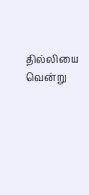தில்லியை வென்று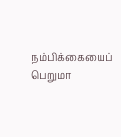நம்பிக்கையைப் பெறுமா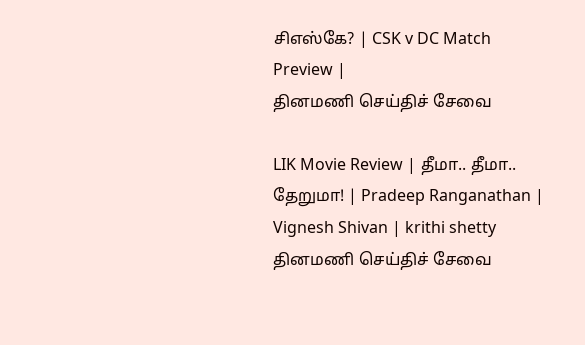சிஎஸ்கே? | CSK v DC Match Preview |
தினமணி செய்திச் சேவை

LIK Movie Review | தீமா.. தீமா.. தேறுமா! | Pradeep Ranganathan | Vignesh Shivan | krithi shetty
தினமணி செய்திச் சேவை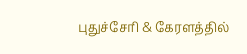புதுச்சேரி & கேரளத்தில்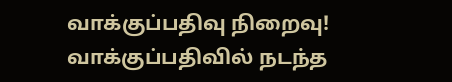வாக்குப்பதிவு நிறைவு! வாக்குப்பதிவில் நடந்த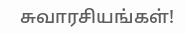சுவாரசியங்கள்!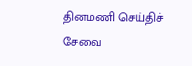தினமணி செய்திச் சேவை